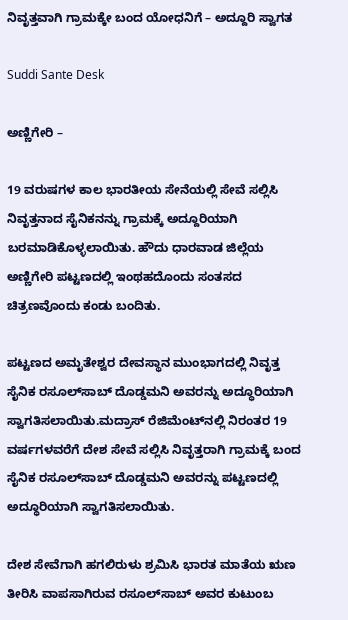ನಿವೃತ್ತವಾಗಿ ಗ್ರಾಮಕ್ಕೇ ಬಂದ ಯೋಧನಿಗೆ – ಅದ್ದೂರಿ ಸ್ವಾಗತ

Suddi Sante Desk

ಅಣ್ಣಿಗೇರಿ –

19 ವರುಷಗಳ ಕಾಲ ಭಾರತೀಯ ಸೇನೆಯಲ್ಲಿ ಸೇವೆ ಸಲ್ಲಿಸಿ ನಿವೃತ್ತನಾದ ಸೈನಿಕನನ್ನು ಗ್ರಾಮಕ್ಕೆ ಅದ್ದೂರಿಯಾಗಿ ಬರಮಾಡಿಕೊಳ್ಳಲಾಯಿತು. ಹೌದು ಧಾರವಾಡ ಜಿಲ್ಲೆಯ ಅಣ್ಣಿಗೇರಿ ಪಟ್ಟಣದಲ್ಲಿ ಇಂಥಹದೊಂದು ಸಂತಸದ ಚಿತ್ರಣವೊಂದು ಕಂಡು ಬಂದಿತು.

ಪಟ್ಟಣದ ಅಮೃತೇಶ್ವರ ದೇವಸ್ಥಾನ ಮುಂಭಾಗದಲ್ಲಿ ನಿವೃತ್ತ ಸೈನಿಕ ರಸೂಲ್‌ಸಾಬ್‌ ದೊಡ್ಡಮನಿ ಅವರನ್ನು ಅದ್ಧೂರಿಯಾಗಿ ಸ್ವಾಗತಿಸಲಾಯಿತು.ಮದ್ರಾಸ್ ರೆಜಿಮೆಂಟ್‌ನಲ್ಲಿ ನಿರಂತರ 19 ವರ್ಷಗಳವರೆಗೆ ದೇಶ ಸೇವೆ ಸಲ್ಲಿಸಿ ನಿವೃತ್ತರಾಗಿ ಗ್ರಾಮಕ್ಕೆ ಬಂದ ಸೈನಿಕ ರಸೂಲ್‌ಸಾಬ್‌ ದೊಡ್ಡಮನಿ ಅವರನ್ನು ಪಟ್ಟಣದಲ್ಲಿ ಅದ್ಧೂರಿಯಾಗಿ ಸ್ವಾಗತಿಸಲಾಯಿತು.

ದೇಶ ಸೇವೆಗಾಗಿ ಹಗಲಿರುಳು ಶ್ರಮಿಸಿ ಭಾರತ ಮಾತೆಯ ಋಣ ತೀರಿಸಿ ವಾಪಸಾಗಿರುವ ರಸೂಲ್‌ಸಾಬ್‌ ಅವರ ಕುಟುಂಬ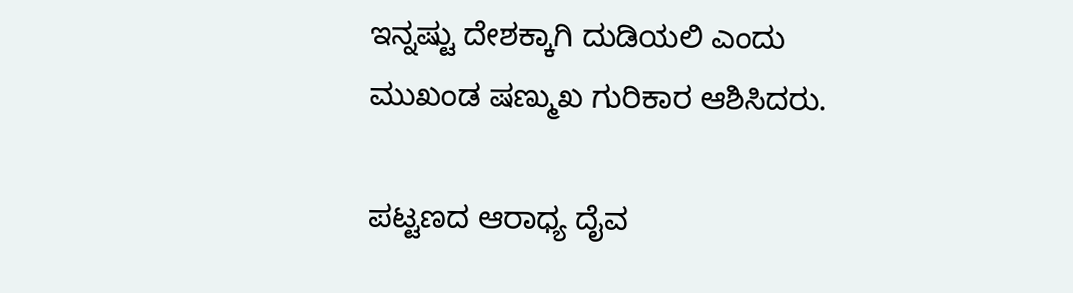ಇನ್ನಷ್ಟು ದೇಶಕ್ಕಾಗಿ ದುಡಿಯಲಿ ಎಂದು ಮುಖಂಡ ಷಣ್ಮುಖ ಗುರಿಕಾರ ಆಶಿಸಿದರು.

ಪಟ್ಟಣದ ಆರಾಧ್ಯ ದೈವ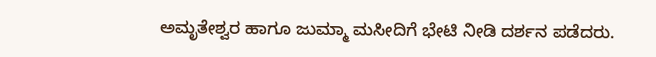ಅಮೃತೇಶ್ವರ ಹಾಗೂ ಜುಮ್ಮಾ ಮಸೀದಿಗೆ ಭೇಟಿ ನೀಡಿ ದರ್ಶನ ಪಡೆದರು.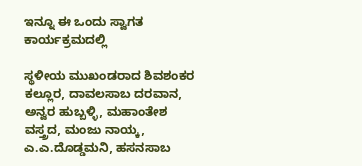ಇನ್ನೂ ಈ ಒಂದು ಸ್ವಾಗತ ಕಾರ್ಯಕ್ರಮದಲ್ಲಿ

ಸ್ಥಳೀಯ ಮುಖಂಡರಾದ ಶಿವಶಂಕರ ಕಲ್ಲೂರ, ದಾವಲಸಾಬ ದರವಾನ, ಅನ್ವರ ಹುಬ್ಬಳ್ಳಿ, ಮಹಾಂತೇಶ ವಸ್ತ್ರದ, ಮಂಜು ನಾಯ್ಕ, ಎ.ಎ.ದೊಡ್ಡಮನಿ, ಹಸನಸಾಬ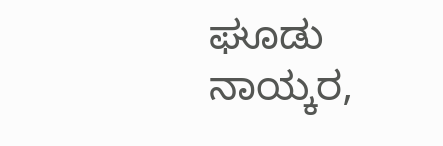ಘೂಡು ನಾಯ್ಕರ,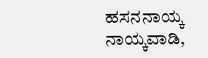ಹಸನನಾಯ್ಕ ನಾಯ್ಕವಾಡಿ,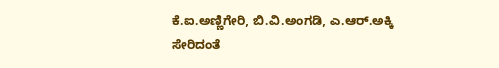ಕೆ.ಐ.ಅಣ್ಣಿಗೇರಿ, ಬಿ.ವಿ.ಅಂಗಡಿ, ಎ.ಆರ್.ಅಕ್ಕಿ ಸೇರಿದಂತೆ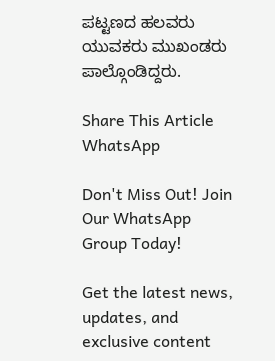ಪಟ್ಟಣದ ಹಲವರು ಯುವಕರು ಮುಖಂಡರು ಪಾಲ್ಗೊಂಡಿದ್ದರು.

Share This Article
WhatsApp

Don't Miss Out! Join Our WhatsApp Group Today!

Get the latest news, updates, and exclusive content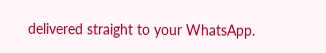delivered straight to your WhatsApp.